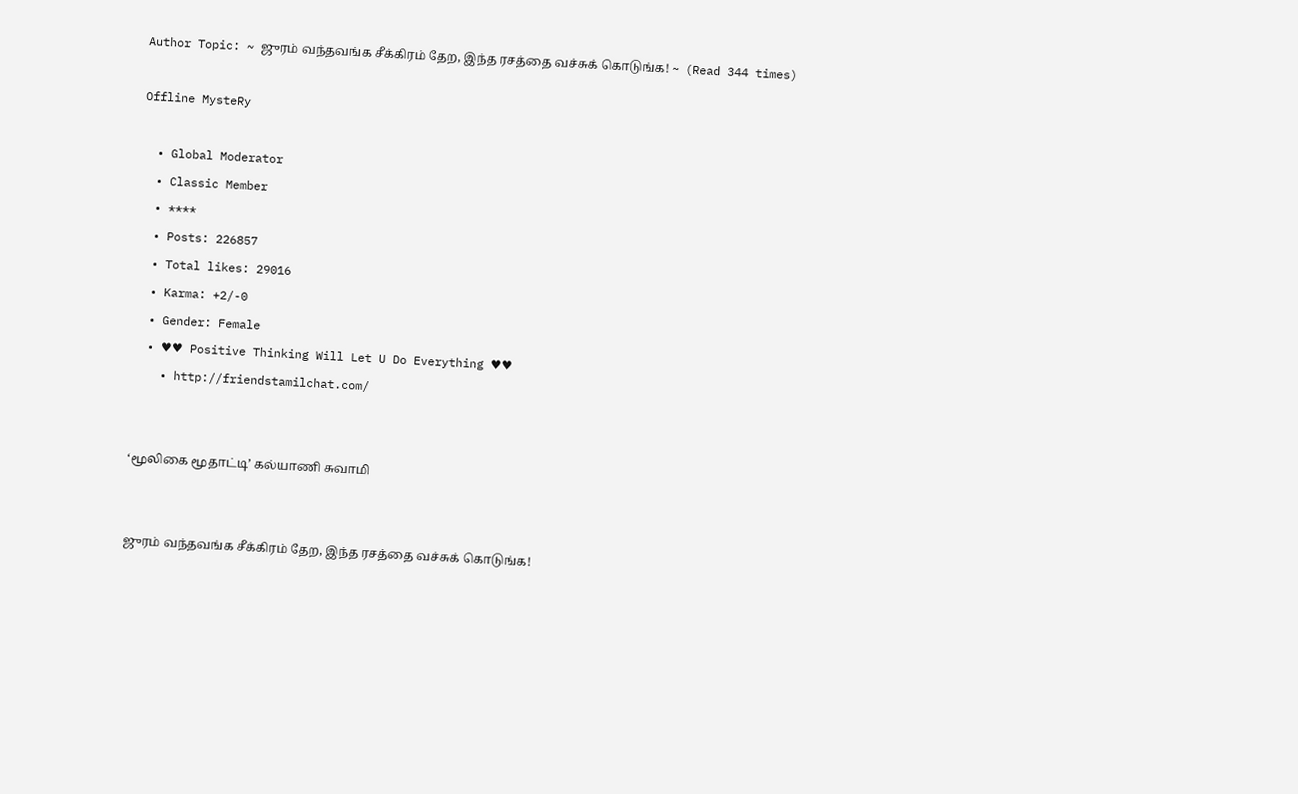Author Topic: ~ ஜுரம் வந்தவங்க சீக்கிரம் தேற, இந்த ரசத்தை வச்சுக் கொடுங்க! ~  (Read 344 times)

Offline MysteRy

  • Global Moderator
  • Classic Member
  • ****
  • Posts: 226857
  • Total likes: 29016
  • Karma: +2/-0
  • Gender: Female
  • ♥♥ Positive Thinking Will Let U Do Everything ♥♥
    • http://friendstamilchat.com/


‘மூலிகை மூதாட்டி’ கல்யாணி சுவாமி


ஜுரம் வந்தவங்க சீக்கிரம் தேற, இந்த ரசத்தை வச்சுக் கொடுங்க!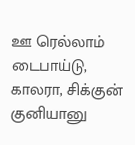ஊ ரெல்லாம் டைபாய்டு, காலரா, சிக்குன் குனியானு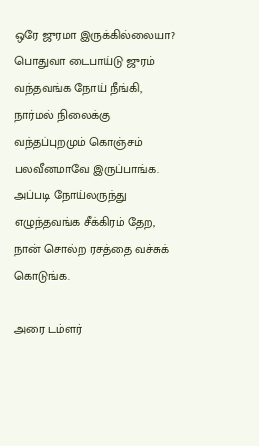ஒரே ஜுரமா இருக்கில்லையா? பொதுவா டைபாய்டு ஜுரம் வந்தவங்க நோய் நீங்கி, நார்மல் நிலைக்கு வந்தப்புறமும் கொஞ்சம் பலவீனமாவே இருப்பாங்க. அப்படி நோய்லருந்து எழுந்தவங்க சீக்கிரம் தேற, நான் சொல்ற ரசத்தை வச்சுக் கொடுங்க.

அரை டம்ளர்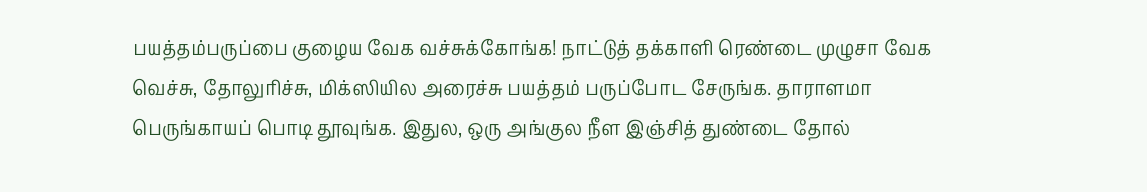பயத்தம்பருப்பை குழைய வேக வச்சுக்கோங்க! நாட்டுத் தக்காளி ரெண்டை முழுசா வேக வெச்சு, தோலுரிச்சு, மிக்ஸியில அரைச்சு பயத்தம் பருப்போட சேருங்க. தாராளமா பெருங்காயப் பொடி தூவுங்க. இதுல, ஒரு அங்குல நீள இஞ்சித் துண்டை தோல்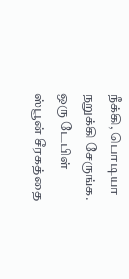நீக்கி, பொடியா நறுக்கி சேருங்க. ஒரு டேபிள் ஸ்பூன் சீரகத்தை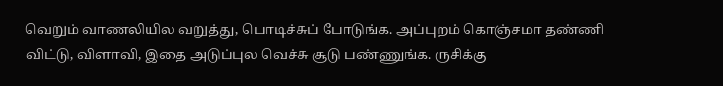வெறும் வாணலியில வறுத்து, பொடிச்சுப் போடுங்க. அப்புறம் கொஞ்சமா தண்ணி விட்டு, விளாவி, இதை அடுப்புல வெச்சு சூடு பண்ணுங்க. ருசிக்கு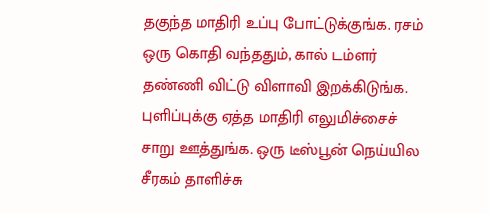தகுந்த மாதிரி உப்பு போட்டுக்குங்க. ரசம் ஒரு கொதி வந்ததும், கால் டம்ளர் தண்ணி விட்டு விளாவி இறக்கிடுங்க. புளிப்புக்கு ஏத்த மாதிரி எலுமிச்சைச் சாறு ஊத்துங்க. ஒரு டீஸ்பூன் நெய்யில சீரகம் தாளிச்சு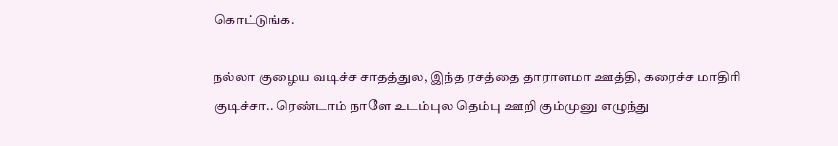கொட்டுங்க.

நல்லா குழைய வடிச்ச சாதத்துல, இந்த ரசத்தை தாராளமா ஊத்தி, கரைச்ச மாதிரி குடிச்சா.. ரெண்டாம் நாளே உடம்புல தெம்பு ஊறி கும்முனு எழுந்து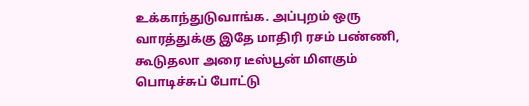உக்காந்துடுவாங்க. அப்புறம் ஒரு வாரத்துக்கு இதே மாதிரி ரசம் பண்ணி, கூடுதலா அரை டீஸ்பூன் மிளகும் பொடிச்சுப் போட்டு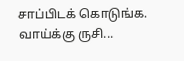சாப்பிடக் கொடுங்க. வாய்க்கு ருசி...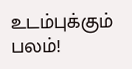உடம்புக்கும் பலம்!